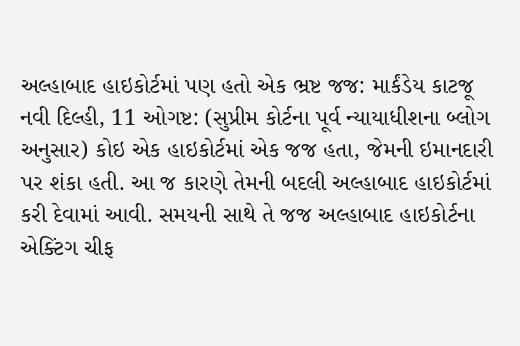અલ્હાબાદ હાઇકોર્ટમાં પણ હતો એક ભ્રષ્ટ જજ: માર્કંડેય કાટજૂ
નવી દિલ્હી, 11 ઓગષ્ટ: (સુપ્રીમ કોર્ટના પૂર્વ ન્યાયાધીશના બ્લોગ અનુસાર) કોઇ એક હાઇકોર્ટમાં એક જજ હતા, જેમની ઇમાનદારી પર શંકા હતી. આ જ કારણે તેમની બદલી અલ્હાબાદ હાઇકોર્ટમાં કરી દેવામાં આવી. સમયની સાથે તે જજ અલ્હાબાદ હાઇકોર્ટના એક્ટિંગ ચીફ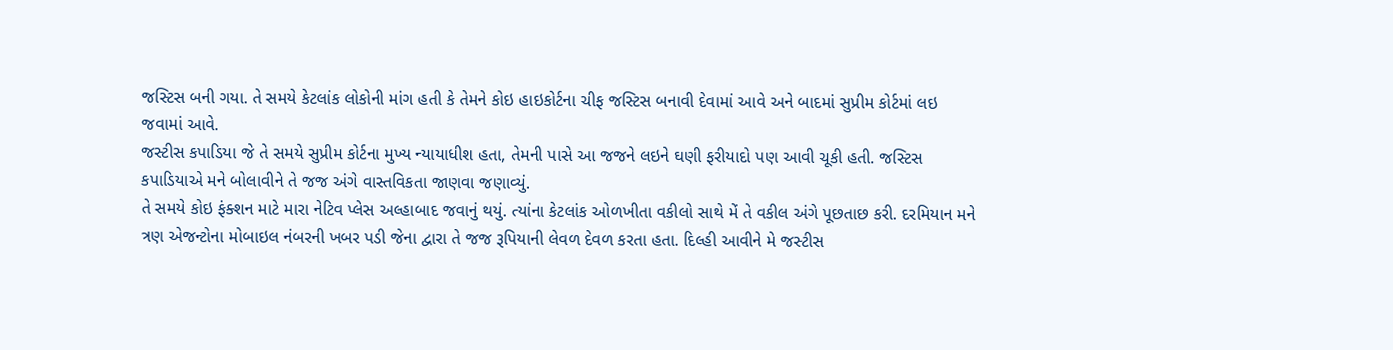જસ્ટિસ બની ગયા. તે સમયે કેટલાંક લોકોની માંગ હતી કે તેમને કોઇ હાઇકોર્ટના ચીફ જસ્ટિસ બનાવી દેવામાં આવે અને બાદમાં સુપ્રીમ કોર્ટમાં લઇ જવામાં આવે.
જસ્ટીસ કપાડિયા જે તે સમયે સુપ્રીમ કોર્ટના મુખ્ય ન્યાયાધીશ હતા, તેમની પાસે આ જજને લઇને ઘણી ફરીયાદો પણ આવી ચૂકી હતી. જસ્ટિસ કપાડિયાએ મને બોલાવીને તે જજ અંગે વાસ્તવિકતા જાણવા જણાવ્યું.
તે સમયે કોઇ ફંક્શન માટે મારા નેટિવ પ્લેસ અલ્હાબાદ જવાનું થયું. ત્યાંના કેટલાંક ઓળખીતા વકીલો સાથે મેં તે વકીલ અંગે પૂછતાછ કરી. દરમિયાન મને ત્રણ એજન્ટોના મોબાઇલ નંબરની ખબર પડી જેના દ્વારા તે જજ રૂપિયાની લેવળ દેવળ કરતા હતા. દિલ્હી આવીને મે જસ્ટીસ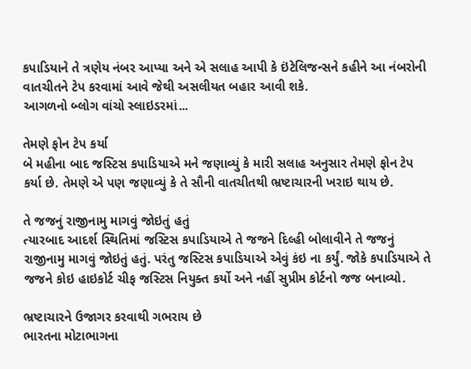કપાડિયાને તે ત્રણેય નંબર આપ્યા અને એ સલાહ આપી કે ઇંટેલિજન્સને કહીને આ નંબરોની વાતચીતને ટેપ કરવામાં આવે જેથી અસલીયત બહાર આવી શકે.
આગળનો બ્લોગ વાંચો સ્લાઇડરમાં...

તેમણે ફોન ટેપ કર્યા
બે મહીના બાદ જસ્ટિસ કપાડિયાએ મને જણાવ્યું કે મારી સલાહ અનુસાર તેમણે ફોન ટેપ કર્યા છે. તેમણે એ પણ જણાવ્યું કે તે સૌની વાતચીતથી ભ્રષ્ટાચારની ખરાઇ થાય છે.

તે જજનું રાજીનામુ માગવું જોઇતું હતું
ત્યારબાદ આદર્શ સ્થિતિમાં જસ્ટિસ કપાડિયાએ તે જજને દિલ્હી બોલાવીને તે જજનું રાજીનામુ માગવું જોઇતું હતું. પરંતુ જસ્ટિસ કપાડિયાએ એવું કંઇ ના કર્યું. જોકે કપાડિયાએ તે જજને કોઇ હાઇકોર્ટ ચીફ જસ્ટિસ નિયુક્ત કર્યો અને નહીં સુપ્રીમ કોર્ટનો જજ બનાવ્યો.

ભ્રષ્ટાચારને ઉજાગર કરવાથી ગભરાય છે
ભારતના મોટાભાગના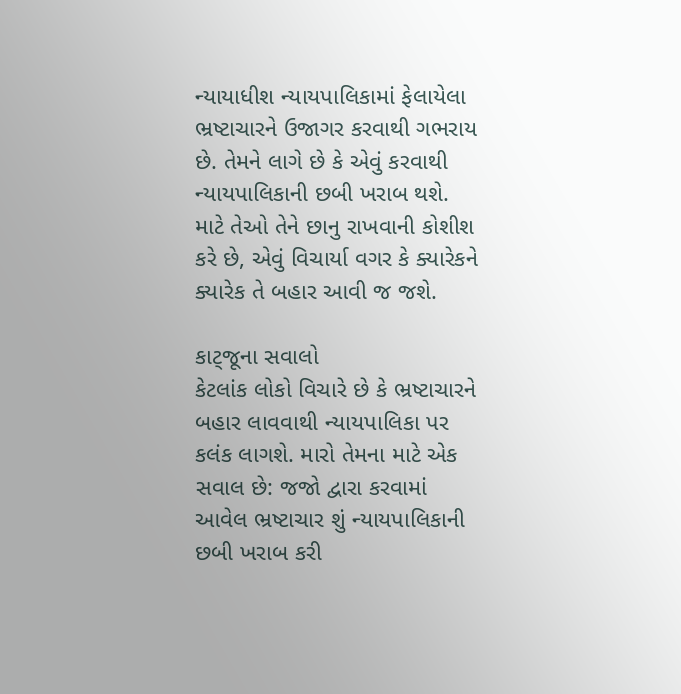ન્યાયાધીશ ન્યાયપાલિકામાં ફેલાયેલા ભ્રષ્ટાચારને ઉજાગર કરવાથી ગભરાય છે. તેમને લાગે છે કે એવું કરવાથી ન્યાયપાલિકાની છબી ખરાબ થશે. માટે તેઓ તેને છાનુ રાખવાની કોશીશ કરે છે, એવું વિચાર્યા વગર કે ક્યારેકને ક્યારેક તે બહાર આવી જ જશે.

કાટ્જૂના સવાલો
કેટલાંક લોકો વિચારે છે કે ભ્રષ્ટાચારને બહાર લાવવાથી ન્યાયપાલિકા પર કલંક લાગશે. મારો તેમના માટે એક સવાલ છે: જજો દ્વારા કરવામાં આવેલ ભ્રષ્ટાચાર શું ન્યાયપાલિકાની છબી ખરાબ કરી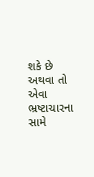શકે છે અથવા તો એવા ભ્રષ્ટાચારના સામે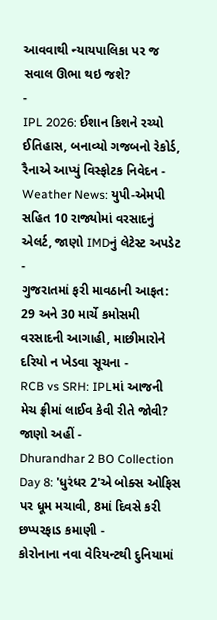આવવાથી ન્યાયપાલિકા પર જ સવાલ ઊભા થઇ જશે?
-
IPL 2026: ઈશાન કિશને રચ્યો ઈતિહાસ, બનાવ્યો ગજબનો રેકોર્ડ, રૈનાએ આપ્યું વિસ્ફોટક નિવેદન -
Weather News: યુપી-એમપી સહિત 10 રાજ્યોમાં વરસાદનું એલર્ટ, જાણો IMDનું લેટેસ્ટ અપડેટ -
ગુજરાતમાં ફરી માવઠાની આફત: 29 અને 30 માર્ચે કમોસમી વરસાદની આગાહી, માછીમારોને દરિયો ન ખેડવા સૂચના -
RCB vs SRH: IPLમાં આજની મેચ ફ્રીમાં લાઈવ કેવી રીતે જોવી? જાણો અહીં -
Dhurandhar 2 BO Collection Day 8: 'ધુરંધર 2'એ બોક્સ ઓફિસ પર ધૂમ મચાવી, 8માં દિવસે કરી છપ્પરફાડ કમાણી -
કોરોનાના નવા વેરિયન્ટથી દુનિયામાં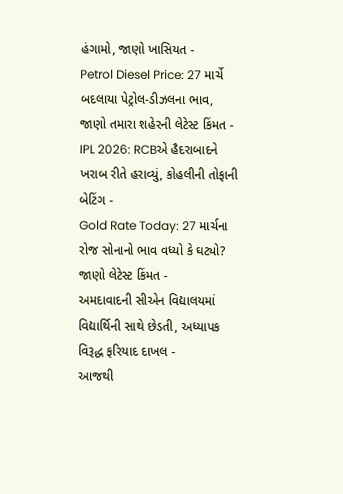હંગામો, જાણો ખાસિયત -
Petrol Diesel Price: 27 માર્ચે બદલાયા પેટ્રોલ-ડીઝલના ભાવ, જાણો તમારા શહેરની લેટેસ્ટ કિંમત -
IPL 2026: RCBએ હૈદરાબાદને ખરાબ રીતે હરાવ્યું, કોહલીની તોફાની બેટિંગ -
Gold Rate Today: 27 માર્ચના રોજ સોનાનો ભાવ વધ્યો કે ઘટ્યો? જાણો લેટેસ્ટ કિંમત -
અમદાવાદની સીએન વિદ્યાલયમાં વિદ્યાર્થિની સાથે છેડતી, અધ્યાપક વિરૂદ્ધ ફરિયાદ દાખલ -
આજથી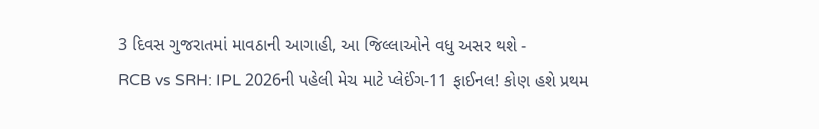3 દિવસ ગુજરાતમાં માવઠાની આગાહી, આ જિલ્લાઓને વધુ અસર થશે -
RCB vs SRH: IPL 2026ની પહેલી મેચ માટે પ્લેઈંગ-11 ફાઈનલ! કોણ હશે પ્રથમ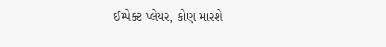ઈમ્પેક્ટ પ્લેયર, કોણ મારશે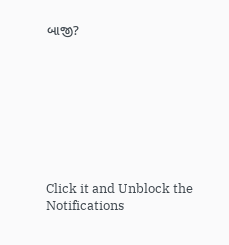બાજી?








Click it and Unblock the Notifications